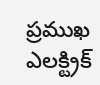ప్రముఖ ఎలక్ట్రిక్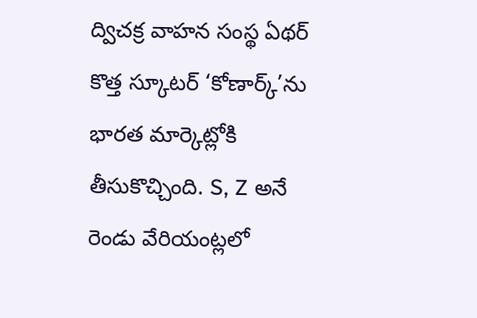ద్విచక్ర వాహన సంస్థ ఏథర్ కొత్త స్కూటర్ ‘కోణార్క్’ను భారత మార్కెట్లోకి తీసుకొచ్చింది. S, Z అనే రెండు వేరియంట్లలో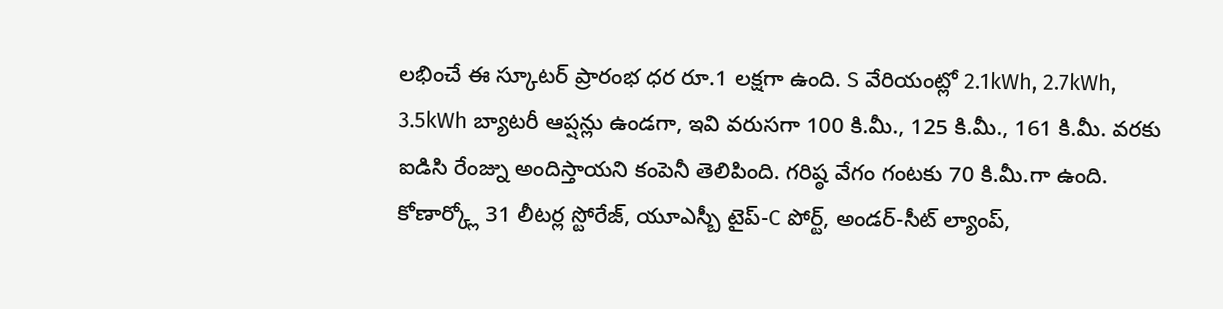లభించే ఈ స్కూటర్ ప్రారంభ ధర రూ.1 లక్షగా ఉంది. S వేరియంట్లో 2.1kWh, 2.7kWh, 3.5kWh బ్యాటరీ ఆప్షన్లు ఉండగా, ఇవి వరుసగా 100 కి.మీ., 125 కి.మీ., 161 కి.మీ. వరకు ఐడిసి రేంజ్ను అందిస్తాయని కంపెనీ తెలిపింది. గరిష్ఠ వేగం గంటకు 70 కి.మీ.గా ఉంది.
కోణార్క్లో 31 లీటర్ల స్టోరేజ్, యూఎస్బీ టైప్-C పోర్ట్, అండర్-సీట్ ల్యాంప్,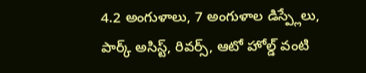4.2 అంగుళాలు, 7 అంగుళాల డిస్ప్లేలు, పార్క్ అసిస్ట్, రివర్స్, ఆటో హోల్డ్ వంటి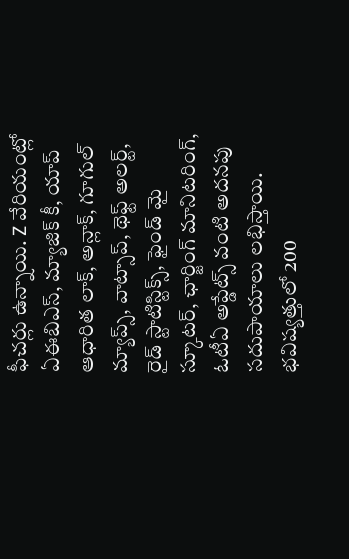ఫీచర్లు ఉన్నాయి. Z వేరియంట్లో ఏఈబిఎస్, మ్యాజిక్ కీ, యాప్ ఆధారిత లాక్, అన్లాక్, గూగుల్ మ్యాప్స్, వాట్సాప్, థెఫ్ట్ అలర్ట్, రైడ్ స్టాటిస్టిక్స్, ఫైండ్ మై స్కూటర్, ఛార్జింగ్ మానిటరింగ్, ఓటీఏ అప్డేట్స్ వంటి అదనపు సదుపాయాలు లభిస్తాయి. భవిష్యత్తులో 200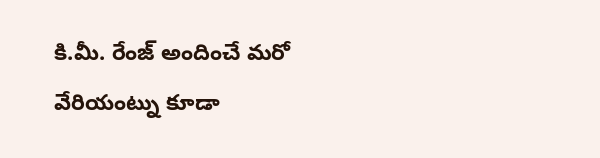కి.మీ. రేంజ్ అందించే మరో వేరియంట్ను కూడా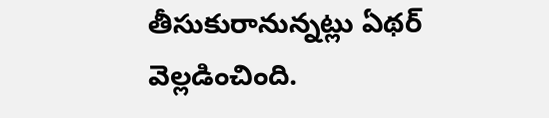తీసుకురానున్నట్లు ఏథర్ వెల్లడించింది.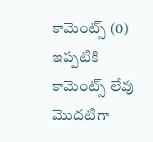కామెంట్స్ (0)
ఇప్పటికి కామెంట్స్ లేవు
మొదటిగా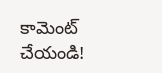కామెంట్ చేయండి!